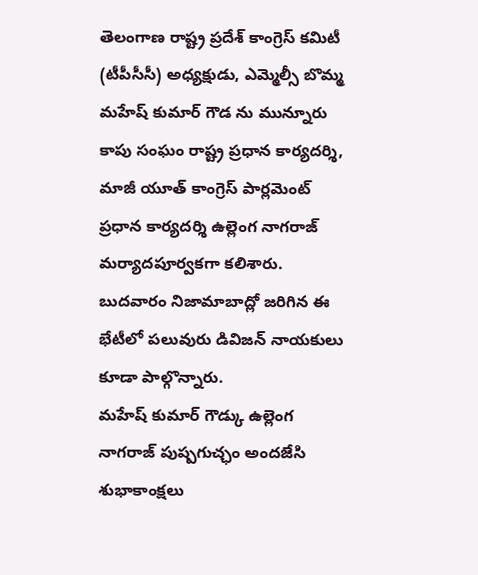తెలంగాణ రాష్ట్ర ప్రదేశ్ కాంగ్రెస్ కమిటీ (టీపీసీసీ) అధ్యక్షుడు, ఎమ్మెల్సీ బొమ్మ మహేష్ కుమార్ గౌడ ను మున్నూరు కాపు సంఘం రాష్ట్ర ప్రధాన కార్యదర్శి, మాజీ యూత్ కాంగ్రెస్ పార్లమెంట్ ప్రధాన కార్యదర్శి ఉల్లెంగ నాగరాజ్ మర్యాదపూర్వకగా కలిశారు. బుదవారం నిజామాబాద్లో జరిగిన ఈ భేటీలో పలువురు డివిజన్ నాయకులు కూడా పాల్గొన్నారు.
మహేష్ కుమార్ గౌడ్కు ఉల్లెంగ నాగరాజ్ పుష్పగుచ్ఛం అందజేసి శుభాకాంక్షలు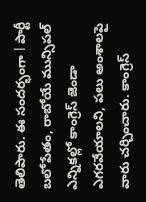తెలిపారు. ఈ సందర్భంగా l పార్టీ బలోపేతం, రాబోయే మున్సిపల్ ఎన్నికల్లో కాంగ్రెస్ జెండా ఎగరవేయాలని, పలు అంశాలపై వారు చర్చించారు. కాంగ్రెస్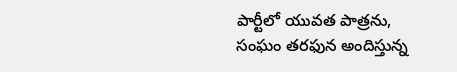పార్టీలో యువత పాత్రను, సంఘం తరఫున అందిస్తున్న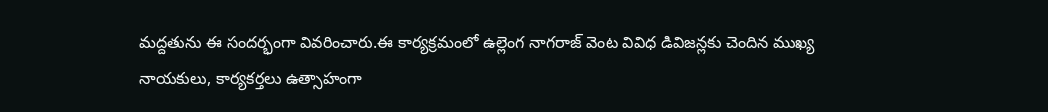మద్దతును ఈ సందర్భంగా వివరించారు.ఈ కార్యక్రమంలో ఉల్లెంగ నాగరాజ్ వెంట వివిధ డివిజన్లకు చెందిన ముఖ్య నాయకులు, కార్యకర్తలు ఉత్సాహంగా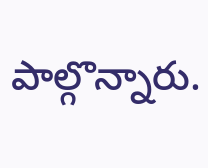పాల్గొన్నారు.